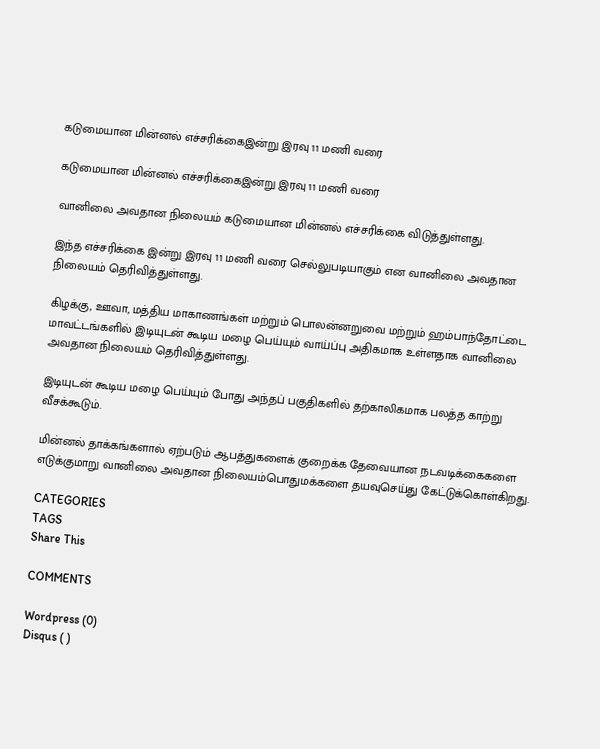கடுமையான மின்னல் எச்சரிக்கைஇன்று இரவு 11 மணி வரை

கடுமையான மின்னல் எச்சரிக்கைஇன்று இரவு 11 மணி வரை

வானிலை அவதான நிலையம் கடுமையான மின்னல் எச்சரிக்கை விடுத்துள்ளது.

இந்த எச்சரிக்கை இன்று இரவு 11 மணி வரை செல்லுபடியாகும் என வானிலை அவதான நிலையம் தெரிவித்துள்ளது.

கிழக்கு, ஊவா, மத்திய மாகாணங்கள் மற்றும் பொலன்னறுவை மற்றும் ஹம்பாந்தோட்டை மாவட்டங்களில் இடியுடன் கூடிய மழை பெய்யும் வாய்ப்பு அதிகமாக உள்ளதாக வானிலை அவதான நிலையம் தெரிவித்துள்ளது.

இடியுடன் கூடிய மழை பெய்யும் போது அந்தப் பகுதிகளில் தற்காலிகமாக பலத்த காற்று வீசக்கூடும்.

மின்னல் தாக்கங்களால் ஏற்படும் ஆபத்துகளைக் குறைக்க தேவையான நடவடிக்கைகளை எடுக்குமாறு வானிலை அவதான நிலையம்பொதுமக்களை தயவுசெய்து கேட்டுக்கொள்கிறது.

CATEGORIES
TAGS
Share This

COMMENTS

Wordpress (0)
Disqus ( )